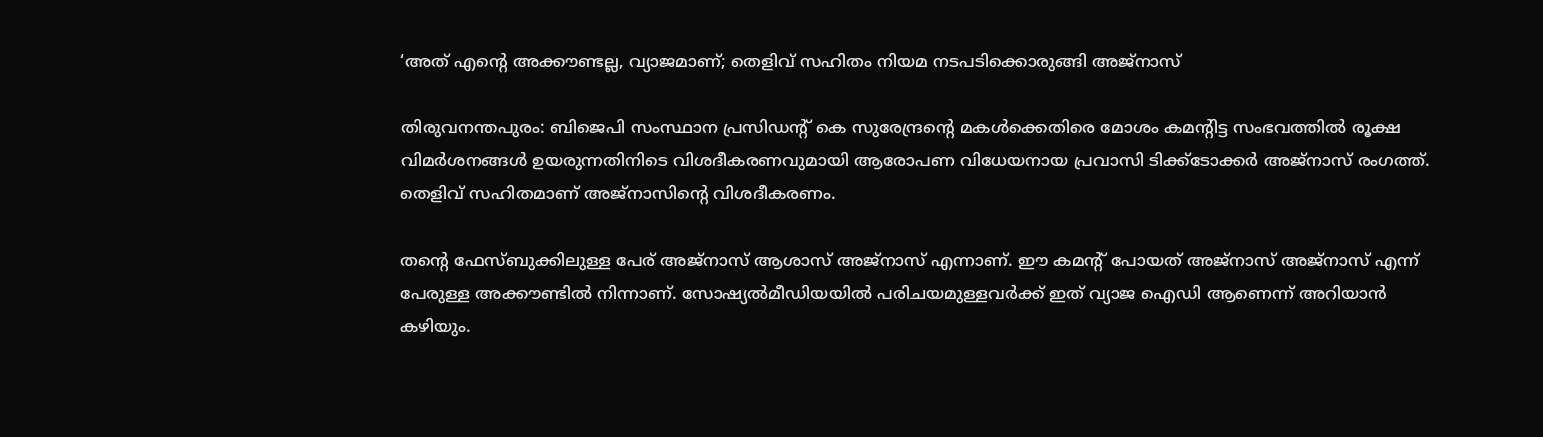‘അത് എന്റെ അക്കൗണ്ടല്ല, വ്യാജമാണ്; തെളിവ് സഹിതം നിയമ നടപടിക്കൊരുങ്ങി അജ്‌നാസ്

തിരുവനന്തപുരം: ബിജെപി സംസ്ഥാന പ്രസിഡന്റ് കെ സുരേന്ദ്രന്റെ മകള്‍ക്കെതിരെ മോശം കമന്റിട്ട സംഭവത്തില്‍ രൂക്ഷ വിമര്‍ശനങ്ങള്‍ ഉയരുന്നതിനിടെ വിശദീകരണവുമായി ആരോപണ വിധേയനായ പ്രവാസി ടിക്ക്‌ടോക്കര്‍ അജ്‌നാസ് രംഗത്ത്. തെളിവ് സഹിതമാണ് അജ്നാസിന്റെ വിശദീകരണം.

തന്റെ ഫേസ്ബുക്കിലുള്ള പേര് അജ്‌നാസ് ആശാസ് അജ്‌നാസ് എന്നാണ്. ഈ കമന്റ് പോയത് അജ്‌നാസ് അജ്‌നാസ് എന്ന് പേരുള്ള അക്കൗണ്ടില്‍ നിന്നാണ്. സോഷ്യല്‍മീഡിയയില്‍ പരിചയമുള്ളവര്‍ക്ക് ഇത് വ്യാജ ഐഡി ആണെന്ന് അറിയാന്‍ കഴിയും.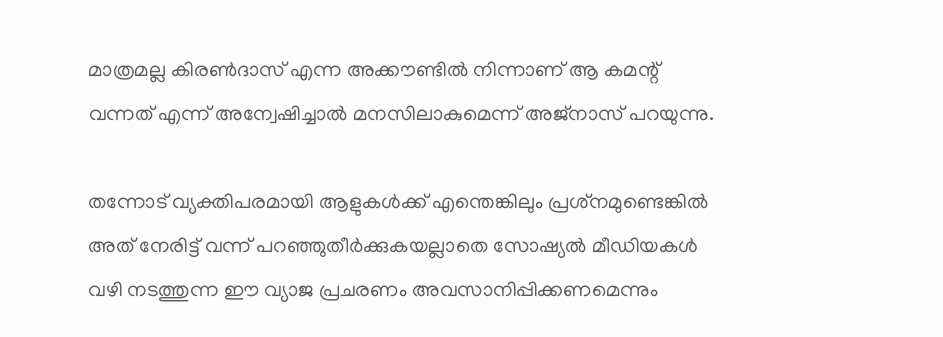മാത്രമല്ല കിരണ്‍ദാസ് എന്ന അക്കൗണ്ടില്‍ നിന്നാണ് ആ കമന്റ് വന്നത് എന്ന് അന്വേഷിച്ചാല്‍ മനസിലാകുമെന്ന് അജ്‌നാസ് പറയുന്നു.

തന്നോട് വ്യക്തിപരമായി ആളുകള്‍ക്ക് എന്തെങ്കിലും പ്രശ്‌നമുണ്ടെങ്കില്‍ അത് നേരിട്ട് വന്ന് പറഞ്ഞുതീര്‍ക്കുകയല്ലാതെ സോഷ്യല്‍ മീഡിയകള്‍ വഴി നടത്തുന്ന ഈ വ്യാജ പ്രചരണം അവസാനിപ്പിക്കണമെന്നും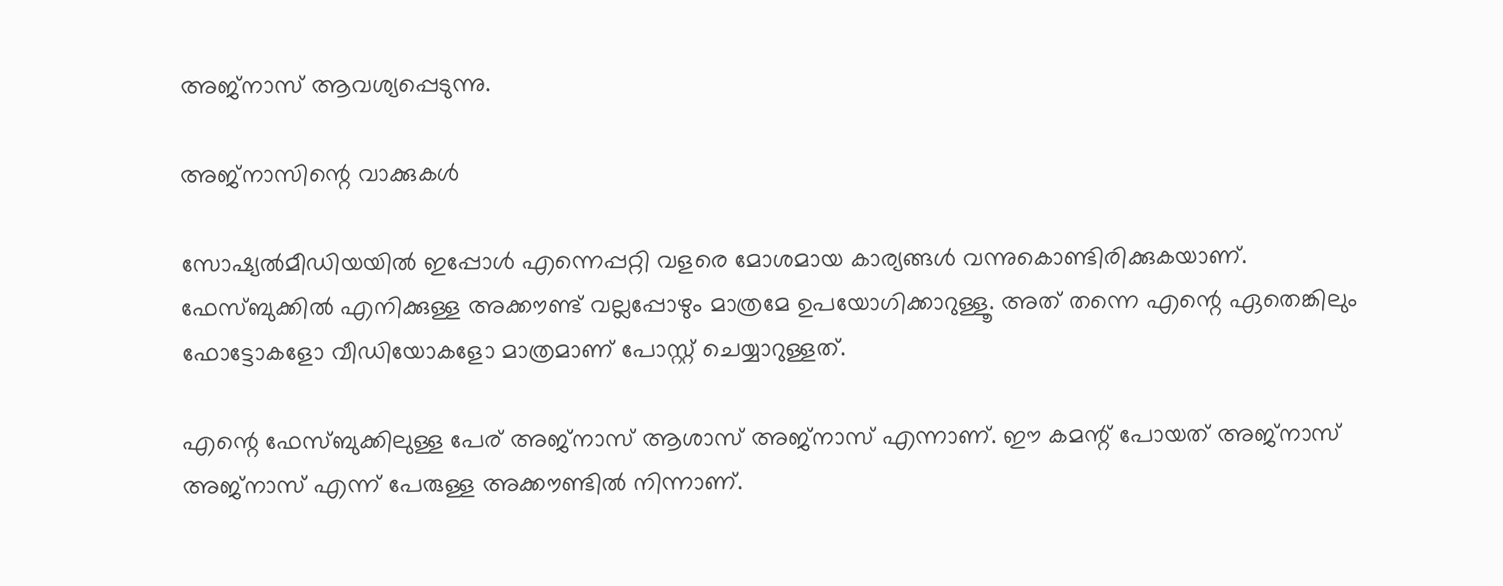അജ്‌നാസ് ആവശ്യപ്പെടുന്നു.

അജ്നാസിന്റെ വാക്കുകള്‍

സോഷ്യല്‍മീഡിയയില്‍ ഇപ്പോള്‍ എന്നെപ്പറ്റി വളരെ മോശമായ കാര്യങ്ങള്‍ വന്നുകൊണ്ടിരിക്കുകയാണ്. ഫേസ്ബുക്കില്‍ എനിക്കുള്ള അക്കൗണ്ട് വല്ലപ്പോഴും മാത്രമേ ഉപയോഗിക്കാറുള്ളൂ. അത് തന്നെ എന്റെ ഏതെങ്കിലും ഫോട്ടോകളോ വീഡിയോകളോ മാത്രമാണ് പോസ്റ്റ് ചെയ്യാറുള്ളത്.

എന്റെ ഫേസ്ബുക്കിലുള്ള പേര് അജ്‌നാസ് ആശാസ് അജ്‌നാസ് എന്നാണ്. ഈ കമന്റ് പോയത് അജ്‌നാസ് അജ്‌നാസ് എന്ന് പേരുള്ള അക്കൗണ്ടില്‍ നിന്നാണ്.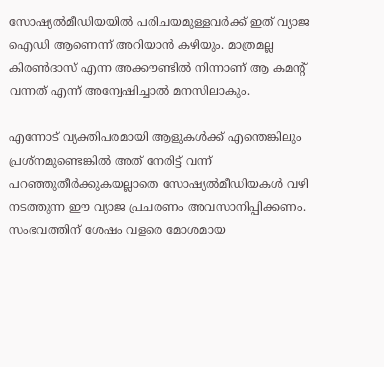സോഷ്യല്‍മീഡിയയില്‍ പരിചയമുള്ളവര്‍ക്ക് ഇത് വ്യാജ ഐഡി ആണെന്ന് അറിയാന്‍ കഴിയും. മാത്രമല്ല കിരണ്‍ദാസ് എന്ന അക്കൗണ്ടില്‍ നിന്നാണ് ആ കമന്റ് വന്നത് എന്ന് അന്വേഷിച്ചാല്‍ മനസിലാകും.

എന്നോട് വ്യക്തിപരമായി ആളുകള്‍ക്ക് എന്തെങ്കിലും പ്രശ്‌നമുണ്ടെങ്കില്‍ അത് നേരിട്ട് വന്ന് പറഞ്ഞുതീര്‍ക്കുകയല്ലാതെ സോഷ്യല്‍മീഡിയകള്‍ വഴി നടത്തുന്ന ഈ വ്യാജ പ്രചരണം അവസാനിപ്പിക്കണം. സംഭവത്തിന് ശേഷം വളരെ മോശമായ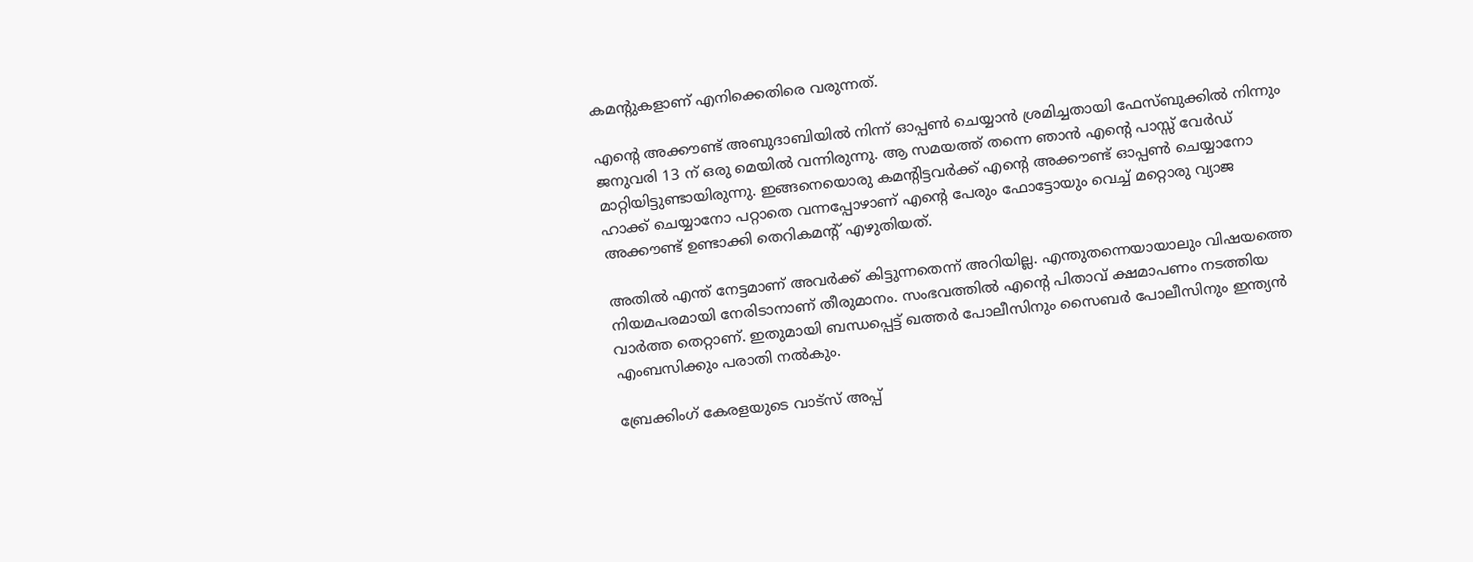കമന്റുകളാണ് എനിക്കെതിരെ വരുന്നത്.

എന്റെ അക്കൗണ്ട് അബുദാബിയില്‍ നിന്ന് ഓപ്പണ്‍ ചെയ്യാന്‍ ശ്രമിച്ചതായി ഫേസ്ബുക്കില്‍ നിന്നും ജനുവരി 13 ന് ഒരു മെയില്‍ വന്നിരുന്നു. ആ സമയത്ത് തന്നെ ഞാന്‍ എന്റെ പാസ്സ് വേര്‍ഡ് മാറ്റിയിട്ടുണ്ടായിരുന്നു. ഇങ്ങനെയൊരു കമന്റിട്ടവര്‍ക്ക് എന്റെ അക്കൗണ്ട് ഓപ്പണ്‍ ചെയ്യാനോ ഹാക്ക് ചെയ്യാനോ പറ്റാതെ വന്നപ്പോഴാണ് എന്റെ പേരും ഫോട്ടോയും വെച്ച് മറ്റൊരു വ്യാജ അക്കൗണ്ട് ഉണ്ടാക്കി തെറികമന്റ് എഴുതിയത്.

അതില്‍ എന്ത് നേട്ടമാണ് അവര്‍ക്ക് കിട്ടുന്നതെന്ന് അറിയില്ല. എന്തുതന്നെയായാലും വിഷയത്തെ നിയമപരമായി നേരിടാനാണ് തീരുമാനം. സംഭവത്തില്‍ എന്റെ പിതാവ് ക്ഷമാപണം നടത്തിയ വാര്‍ത്ത തെറ്റാണ്. ഇതുമായി ബന്ധപ്പെട്ട് ഖത്തര്‍ പോലീസിനും സൈബര്‍ പോലീസിനും ഇന്ത്യന്‍ എംബസിക്കും പരാതി നല്‍കും.

ബ്രേക്കിംഗ് കേരളയുടെ വാട്സ് അപ്പ്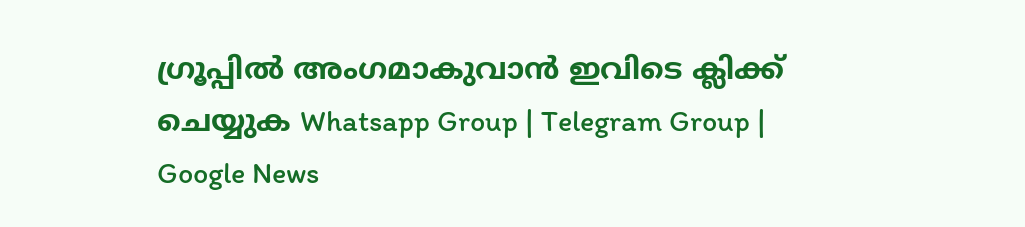ഗ്രൂപ്പിൽ അംഗമാകുവാൻ ഇവിടെ ക്ലിക്ക് ചെയ്യുക Whatsapp Group | Telegram Group | Google News